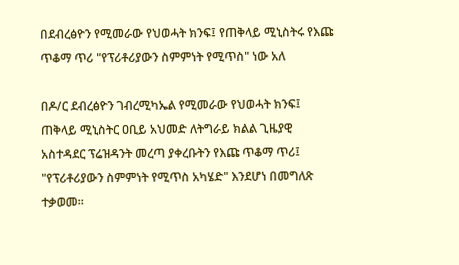በደብረፅዮን የሚመራው የህወሓት ክንፍ፤ የጠቅላይ ሚኒስትሩ የእጩ ጥቆማ ጥሪ "የፕሪቶሪያውን ስምምነት የሚጥስ" ነው አለ

በዶ/ር ደብረፅዮን ገብረሚካኤል የሚመራው የህወሓት ክንፍ፤ ጠቅላይ ሚኒስትር ዐቢይ አህመድ ለትግራይ ክልል ጊዜያዊ አስተዳደር ፕሬዝዳንት መረጣ ያቀረቡትን የእጩ ጥቆማ ጥሪ፤ "የፕሪቶሪያውን ስምምነት የሚጥስ አካሄድ" እንደሆነ በመግለጽ ተቃወመ።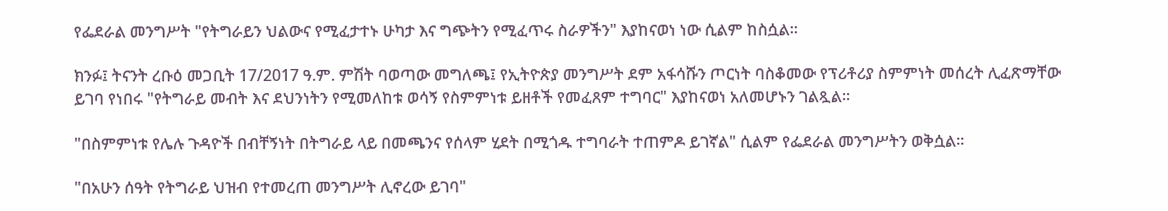የፌደራል መንግሥት "የትግራይን ህልውና የሚፈታተኑ ሁካታ እና ግጭትን የሚፈጥሩ ስራዎችን" እያከናወነ ነው ሲልም ከስሷል።

ክንፉ፤ ትናንት ረቡዕ መጋቢት 17/2017 ዓ.ም. ምሽት ባወጣው መግለጫ፤ የኢትዮጵያ መንግሥት ደም አፋሳሹን ጦርነት ባስቆመው የፕሪቶሪያ ስምምነት መሰረት ሊፈጽማቸው ይገባ የነበሩ "የትግራይ መብት እና ደህንነትን የሚመለከቱ ወሳኝ የስምምነቱ ይዘቶች የመፈጸም ተግባር" እያከናወነ አለመሆኑን ገልጿል።

"በስምምነቱ የሌሉ ጉዳዮች በብቸኝነት በትግራይ ላይ በመጫንና የሰላም ሂደት በሚጎዱ ተግባራት ተጠምዶ ይገኛል" ሲልም የፌደራል መንግሥትን ወቅሷል።

"በአሁን ሰዓት የትግራይ ህዝብ የተመረጠ መንግሥት ሊኖረው ይገባ"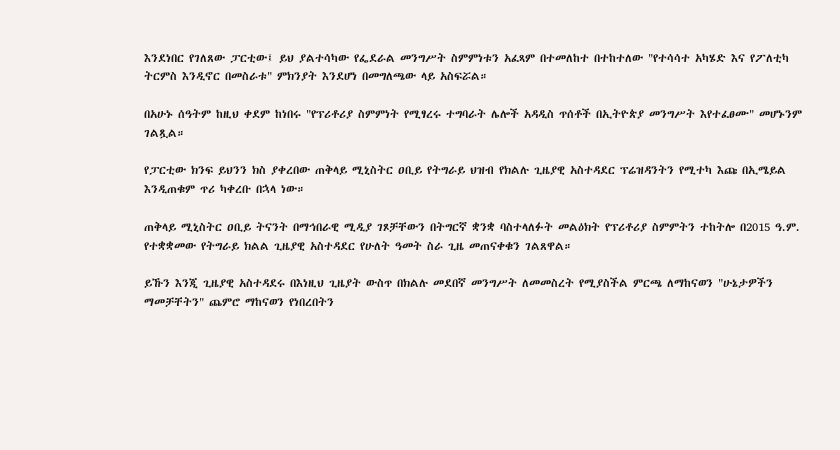እንደነበር የገለጸው ፓርቲው፤ ይህ ያልተሳካው የፌደራል መንግሥት ስምምነቱን አፈጻም በተመለከተ በተከተለው "የተሳሳተ አካሄድ እና የፖለቲካ ትርምስ እንዲኖር በመስራቱ" ምክንያት እንደሆነ በመግለጫው ላይ አስፍሯል።

በአሁኑ ሰዓትም ከዚህ ቀደም ከነበሩ "የፕሪቶሪያ ስምምነት የሚፃረሩ ተግባራት ሌሎች አዳዲስ ጥሰቶች በኢትዮጵያ መንግሥት እየተፈፀሙ" መሆኑንም ገልጿል።

የፓርቲው ክንፍ ይህንን ክስ ያቀረበው ጠቅላይ ሚኒስትር ዐቢይ የትግራይ ህዝብ የክልሉ ጊዜያዊ አስተዳደር ፕሬዝዳንትን የሚተካ እጩ በኢሜይል እንዲጠቁም ጥሪ ካቀረቡ በኋላ ነው።

ጠቅላይ ሚኒስትር ዐቢይ ትናንት በማኅበራዊ ሚዲያ ገጾቻቸውን በትግርኛ ቋንቋ ባስተላለፉት መልዕክት የፕሪቶሪያ ስምምትን ተከትሎ በ2015 ዓ.ም. የተቋቋመው የትግራይ ክልል ጊዜያዊ አስተዳደር የሁለት ዓመት ስራ ጊዜ መጠናቀቁን ገልጸዋል።

ይኹን እንጂ ጊዜያዊ አስተዳደሩ በእነዚህ ጊዜያት ውስጥ በክልሉ መደበኛ መንግሥት ለመመስረት የሚያስችል ምርጫ ለማከናወን "ሁኔታዎችን ማመቻቸትን" ጨምሮ ማከናወን የነበረበትን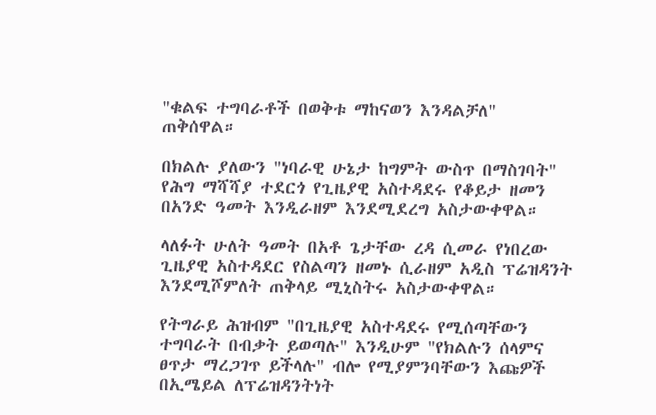"ቁልፍ ተግባራቶች በወቅቱ ማከናወን እንዳልቻለ" ጠቅሰዋል።

በክልሉ ያለውን "ነባራዊ ሁኔታ ከግምት ውስጥ በማስገባት" የሕግ ማሻሻያ ተደርጎ የጊዜያዊ አስተዳደሩ የቆይታ ዘመን በአንድ ዓመት እንዲራዘም እንደሚደረግ አስታውቀዋል።

ላለፉት ሁለት ዓመት በአቶ ጌታቸው ረዳ ሲመራ የነበረው ጊዜያዊ አስተዳደር የስልጣን ዘመኑ ሲራዘም አዲስ ፕሬዝዳንት እንደሚሾምለት ጠቅላይ ሚኒስትሩ አስታውቀዋል።

የትግራይ ሕዝብም "በጊዜያዊ አስተዳደሩ የሚሰጣቸውን ተግባራት በብቃት ይወጣሉ" እንዲሁም "የክልሉን ሰላምና ፀጥታ ማረጋገጥ ይችላሉ" ብሎ የሚያምንባቸውን እጩዎች በኢሜይል ለፕሬዝዳንትነት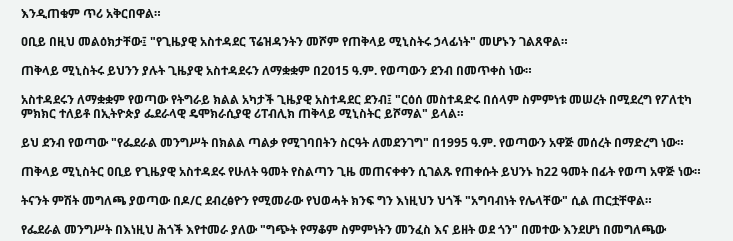እንዲጠቁም ጥሪ አቅርበዋል።

ዐቢይ በዚህ መልዕክታቸው፤ "የጊዜያዊ አስተዳደር ፕሬዝዳንትን መሾም የጠቅላይ ሚኒስትሩ ኃላፊነት" መሆኑን ገልጸዋል።

ጠቅላይ ሚኒስትሩ ይህንን ያሉት ጊዜያዊ አስተዳደሩን ለማቋቋም በ2015 ዓ.ም. የወጣውን ደንብ በመጥቀስ ነው።

አስተዳደሩን ለማቋቋም የወጣው የትግራይ ክልል አካታች ጊዜያዊ አስተዳደር ደንብ፤ "ርዕሰ መስተዳድሩ በሰላም ስምምነቱ መሠረት በሚደረግ የፖለቲካ ምክክር ተለይቶ በኢትዮጵያ ፌደራላዊ ዴሞክራሲያዊ ሪፐብሊክ ጠቅላይ ሚኒስትር ይሾማል" ይላል።

ይህ ደንብ የወጣው "የፌደራል መንግሥት በክልል ጣልቃ የሚገባበትን ስርዓት ለመደንገግ" በ1995 ዓ.ም. የወጣውን አዋጅ መሰረት በማድረግ ነው።

ጠቅላይ ሚኒስትር ዐቢይ የጊዜያዊ አስተዳደሩ የሁለት ዓመት የስልጣን ጊዜ መጠናቀቀን ሲገልጹ የጠቀሱት ይህንኑ ከ22 ዓመት በፊት የወጣ አዋጅ ነው።

ትናንት ምሽት መግለጫ ያወጣው በዶ/ር ደብረፅዮን የሚመራው የህወሓት ክንፍ ግን እነዚህን ህጎች "አግባብነት የሌላቸው" ሲል ጠርቷቸዋል።

የፌደራል መንግሥት በእነዚህ ሕጎች እየተመራ ያለው "ግጭት የማቆም ስምምነትን መንፈስ እና ይዘት ወደ ጎን" በመተው እንደሆነ በመግለጫው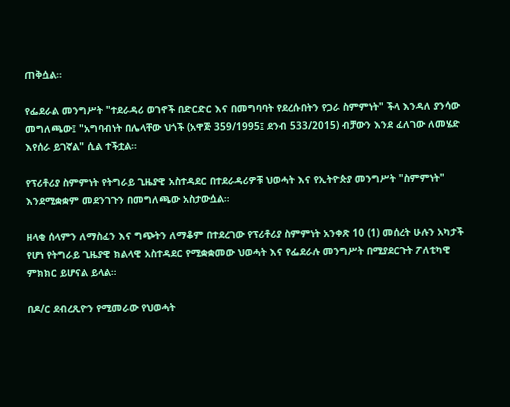ጠቅሷል።

የፌደራል መንግሥት "ተደራዳሪ ወገኖች በድርድር እና በመግባባት የደረሱበትን የጋራ ስምምነት" ችላ እንዳለ ያንሳው መግለጫው፤ "አግባብነት በሌላቸው ህጎች (አዋጅ 359/1995፤ ደንብ 533/2015) ብቻውን እንደ ፈለገው ለመሄድ እየሰራ ይገኛል" ሲል ተችቷል።

የፕሪቶሪያ ስምምነት የትግራይ ጊዜያዊ አስተዳደር በተደራዳሪዎቹ ህወሓት እና የኢትዮጵያ መንግሥት "ስምምነት" እንደሚቋቋም መደንገጉን በመግለጫው አስታውሷል።

ዘላቂ ሰላምን ለማስፈን እና ግጭትን ለማቆም በተደረገው የፕሪቶሪያ ስምምነት አንቀጽ 10 (1) መሰረት ሁሉን አካታች የሆነ የትግራይ ጊዜያዊ ክልላዊ አስተዳደር የሚቋቋመው ህወሓት እና የፌደራሉ መንግሥት በሚያደርጉት ፖለቲካዊ ምክክር ይሆናል ይላል።

በዶ/ር ደብረጺዮን የሚመራው የህወሓት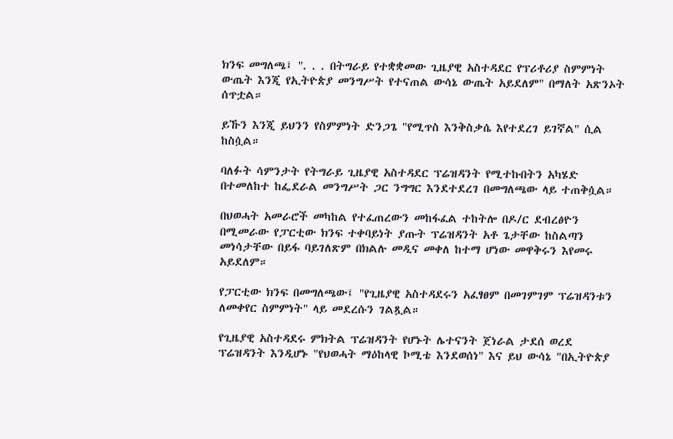ክንፍ መግለጫ፤ ". . . በትግራይ የተቋቋመው ጊዜያዊ አስተዳደር የፕሪቶሪያ ስምምነት ውጤት እንጂ የኢትዮጵያ መንግሥት የተናጠል ውሳኔ ውጤት አይደለም" በማለት አጽንኦት ሰጥቷል።

ይኹን እንጂ ይህንን የስምምነት ድንጋጌ "የሚጥስ እንቅስቃሴ እየተደረገ ይገኛል" ሲል ከስሷል።

ባለፉት ሳምንታት የትግራይ ጊዜያዊ አስተዳደር ፕሬዝዳንት የሚተኩበትን አካሄድ በተመለከተ ከፌደራል መንግሥት ጋር ንግግር እንደተደረገ በመግለጫው ላይ ተጠቅሷል።

በህወሓት አመራሮች መካከል የተፈጠረውን መከፋፈል ተከትሎ በዶ/ር ደብረፅዮን በሚመራው የፓርቲው ክንፍ ተቀባይነት ያጡት ፕሬዝዳንት አቶ ጌታቸው ከስልጣን መነሳታቸው በይፋ ባይገለጽም በክልሉ መዲና መቀለ ከተማ ሆነው መዋቅሩን እየመሩ አይደለም።

የፓርቲው ክንፍ በመግለጫው፤ "የጊዜያዊ አስተዳደሩን አፈፃፀም በመገምገም ፕሬዝዳንቱን ለመቀየር ስምምነት" ላይ መደረሱን ገልጿል።

የጊዜያዊ አስተዳደሩ ምክትል ፕሬዝዳንት የሆኑት ሌተናንት ጀነራል ታደሰ ወረደ ፕሬዝዳንት እንዲሆኑ "የህወሓት ማዕከላዊ ኮሚቴ እንደወሰነ" እና ይህ ውሳኔ "በኢትዮጵያ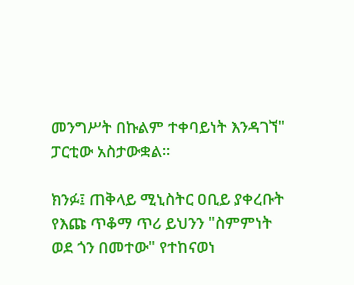መንግሥት በኩልም ተቀባይነት እንዳገኘ" ፓርቲው አስታውቋል።

ክንፉ፤ ጠቅላይ ሚኒስትር ዐቢይ ያቀረቡት የእጩ ጥቆማ ጥሪ ይህንን "ስምምነት ወደ ጎን በመተው" የተከናወነ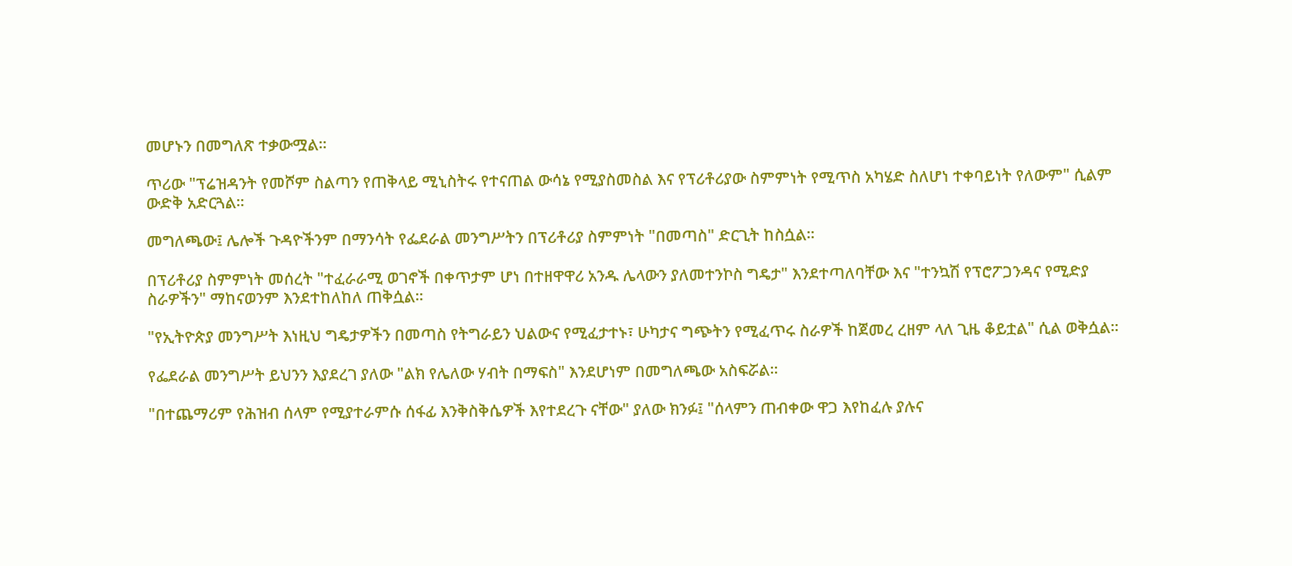መሆኑን በመግለጽ ተቃውሟል።

ጥሪው "ፕሬዝዳንት የመሾም ስልጣን የጠቅላይ ሚኒስትሩ የተናጠል ውሳኔ የሚያስመስል እና የፕሪቶሪያው ስምምነት የሚጥስ አካሄድ ስለሆነ ተቀባይነት የለውም" ሲልም ውድቅ አድርጓል።

መግለጫው፤ ሌሎች ጉዳዮችንም በማንሳት የፌደራል መንግሥትን በፕሪቶሪያ ስምምነት "በመጣስ" ድርጊት ከስሷል።

በፕሪቶሪያ ስምምነት መሰረት "ተፈራራሚ ወገኖች በቀጥታም ሆነ በተዘዋዋሪ አንዱ ሌላውን ያለመተንኮስ ግዴታ" እንደተጣለባቸው እና "ተንኳሽ የፕሮፖጋንዳና የሚድያ ስራዎችን" ማከናወንም እንደተከለከለ ጠቅሷል።

"የኢትዮጵያ መንግሥት እነዚህ ግዴታዎችን በመጣስ የትግራይን ህልውና የሚፈታተኑ፣ ሁካታና ግጭትን የሚፈጥሩ ስራዎች ከጀመረ ረዘም ላለ ጊዜ ቆይቷል" ሲል ወቅሷል።

የፌደራል መንግሥት ይህንን እያደረገ ያለው "ልክ የሌለው ሃብት በማፍስ" እንደሆነም በመግለጫው አስፍሯል።

"በተጨማሪም የሕዝብ ሰላም የሚያተራምሱ ሰፋፊ እንቅስቅሴዎች እየተደረጉ ናቸው" ያለው ክንፉ፤ "ሰላምን ጠብቀው ዋጋ እየከፈሉ ያሉና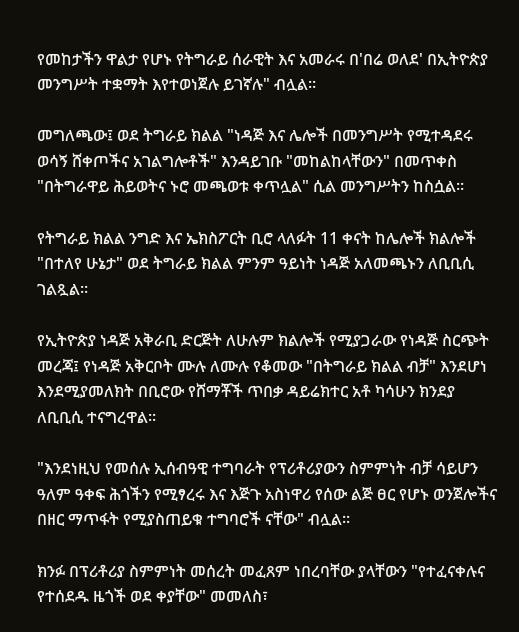የመከታችን ዋልታ የሆኑ የትግራይ ሰራዊት እና አመራሩ በ'በሬ ወለደ' በኢትዮጵያ መንግሥት ተቋማት እየተወነጀሉ ይገኛሉ" ብሏል።

መግለጫው፤ ወደ ትግራይ ክልል "ነዳጅ እና ሌሎች በመንግሥት የሚተዳደሩ ወሳኝ ሸቀጦችና አገልግሎቶች" እንዳይገቡ "መከልከላቸውን" በመጥቀስ "በትግራዋይ ሕይወትና ኑሮ መጫወቱ ቀጥሏል" ሲል መንግሥትን ከስሷል።

የትግራይ ክልል ንግድ እና ኤክስፖርት ቢሮ ላለፉት 11 ቀናት ከሌሎች ክልሎች "በተለየ ሁኔታ" ወደ ትግራይ ክልል ምንም ዓይነት ነዳጅ አለመጫኑን ለቢቢሲ ገልጿል።

የኢትዮጵያ ነዳጅ አቅራቢ ድርጅት ለሁሉም ክልሎች የሚያጋራው የነዳጅ ስርጭት መረጃ፤ የነዳጅ አቅርቦት ሙሉ ለሙሉ የቆመው "በትግራይ ክልል ብቻ" እንደሆነ እንደሚያመለክት በቢሮው የሸማቾች ጥበቃ ዳይሬክተር አቶ ካሳሁን ክንደያ ለቢቢሲ ተናግረዋል።

"እንደነዚህ የመሰሉ ኢሰብዓዊ ተግባራት የፕሪቶሪያውን ስምምነት ብቻ ሳይሆን ዓለም ዓቀፍ ሕጎችን የሚፃረሩ እና እጅጉ አስነዋሪ የሰው ልጅ ፀር የሆኑ ወንጀሎችና በዘር ማጥፋት የሚያስጠይቁ ተግባሮች ናቸው" ብሏል።

ክንፉ በፕሪቶሪያ ስምምነት መሰረት መፈጸም ነበረባቸው ያላቸውን "የተፈናቀሉና የተሰደዱ ዜጎች ወደ ቀያቸው" መመለስ፣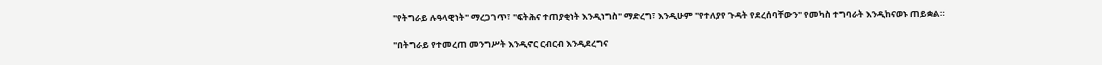"የትግራይ ሉዓላዊነት" ማረጋገጥ፣ "ፍትሕና ተጠያቂነት እንዲነግስ" ማድረግ፣ እንዲሁም "የተለያየ ጉዳት የደረሰባቸውን" የመካስ ተግባራት እንዲከናወኑ ጠይቋል።

"በትግራይ የተመረጠ መንግሥት እንዲኖር ርብርብ እንዲደረግና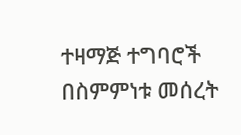ተዛማጅ ተግባሮች በስምምነቱ መሰረት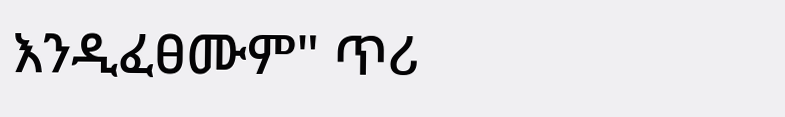እንዲፈፀሙም" ጥሪ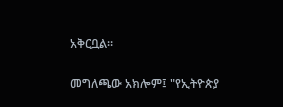አቅርቧል።

መግለጫው አክሎም፤ "የኢትዮጵያ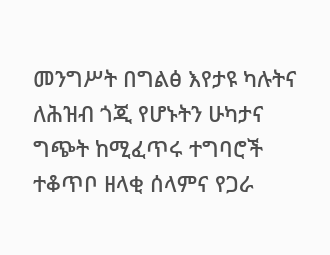መንግሥት በግልፅ እየታዩ ካሉትና ለሕዝብ ጎጂ የሆኑትን ሁካታና ግጭት ከሚፈጥሩ ተግባሮች ተቆጥቦ ዘላቂ ሰላምና የጋራ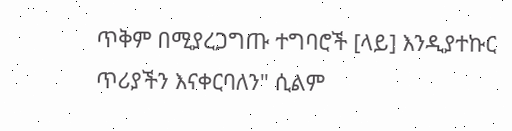ጥቅም በሚያረጋግጡ ተግባሮች [ላይ] እንዲያተኩር ጥሪያችን እናቀርባለን" ሲልም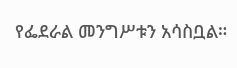የፌደራል መንግሥቱን አሳስቧል።